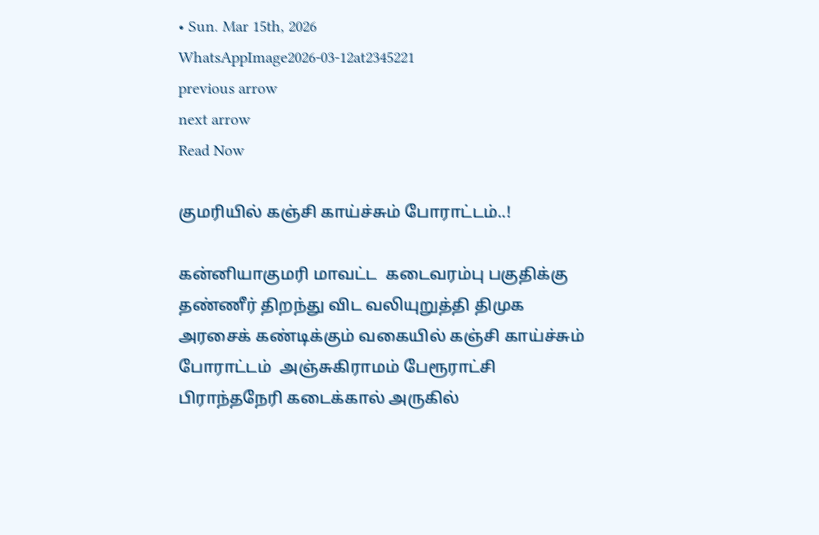• Sun. Mar 15th, 2026
WhatsAppImage2026-03-12at2345221
previous arrow
next arrow
Read Now

குமரியில் கஞ்சி காய்ச்சும் போராட்டம்..!

கன்னியாகுமரி மாவட்ட  கடைவரம்பு பகுதிக்கு தண்ணீர் திறந்து விட வலியுறுத்தி திமுக அரசைக் கண்டிக்கும் வகையில் கஞ்சி காய்ச்சும் போராட்டம்  அஞ்சுகிராமம் பேரூராட்சி பிராந்தநேரி கடைக்கால் அருகில்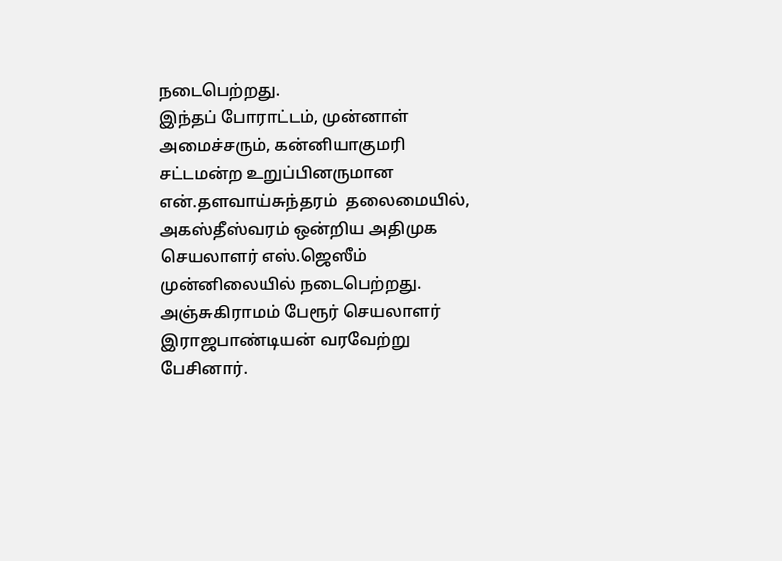நடைபெற்றது.
இந்தப் போராட்டம், முன்னாள் அமைச்சரும், கன்னியாகுமரி சட்டமன்ற உறுப்பினருமான  என்.தளவாய்சுந்தரம்  தலைமையில், அகஸ்தீஸ்வரம் ஒன்றிய அதிமுக செயலாளர் எஸ்.ஜெஸீம் முன்னிலையில் நடைபெற்றது. அஞ்சுகிராமம் பேரூர் செயலாளர் இராஜபாண்டியன் வரவேற்று பேசினார்.